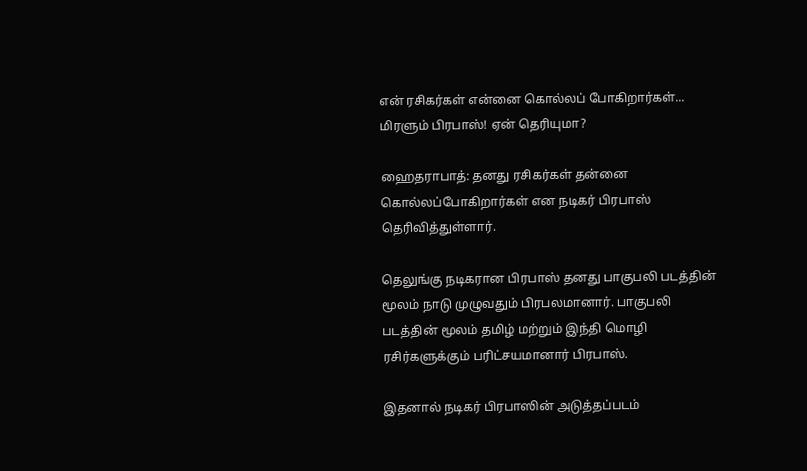என் ரசிகர்கள் என்னை கொல்லப் போகிறார்கள்... மிரளும் பிரபாஸ்! ஏன் தெரியுமா?

ஹைதராபாத்: தனது ரசிகர்கள் தன்னை கொல்லப்போகிறார்கள் என நடிகர் பிரபாஸ் தெரிவித்துள்ளார்.

தெலுங்கு நடிகரான பிரபாஸ் தனது பாகுபலி படத்தின் மூலம் நாடு முழுவதும் பிரபலமானார். பாகுபலி படத்தின் மூலம் தமிழ் மற்றும் இந்தி மொழி ரசிர்களுக்கும் பரிட்சயமானார் பிரபாஸ்.

இதனால் நடிகர் பிரபாஸின் அடுத்தப்படம்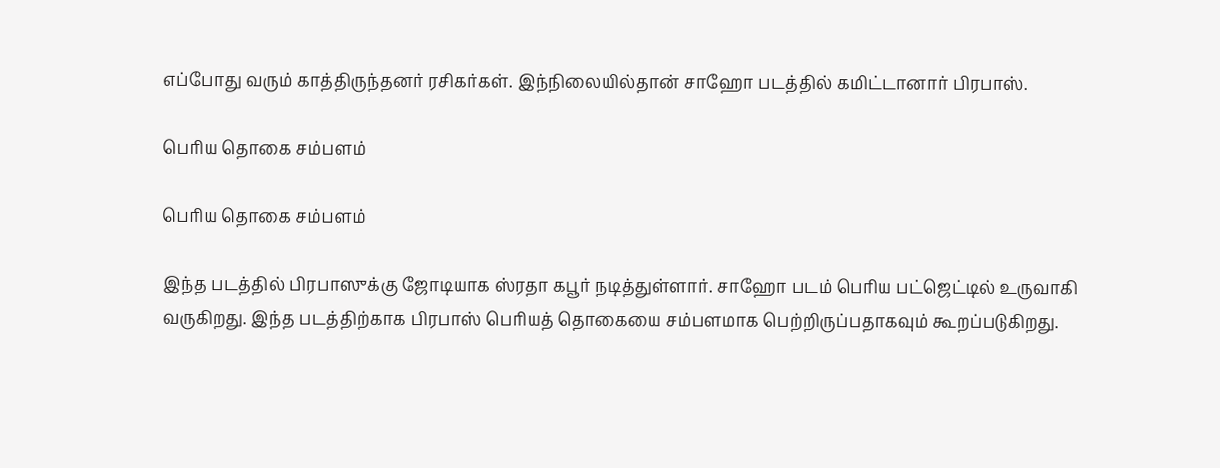எப்போது வரும் காத்திருந்தனர் ரசிகர்கள். இந்நிலையில்தான் சாஹோ படத்தில் கமிட்டானார் பிரபாஸ்.

பெரிய தொகை சம்பளம்

பெரிய தொகை சம்பளம்

இந்த படத்தில் பிரபாஸுக்கு ஜோடியாக ஸ்ரதா கபூர் நடித்துள்ளார். சாஹோ படம் பெரிய பட்ஜெட்டில் உருவாகி வருகிறது. இந்த படத்திற்காக பிரபாஸ் பெரியத் தொகையை சம்பளமாக பெற்றிருப்பதாகவும் கூறப்படுகிறது.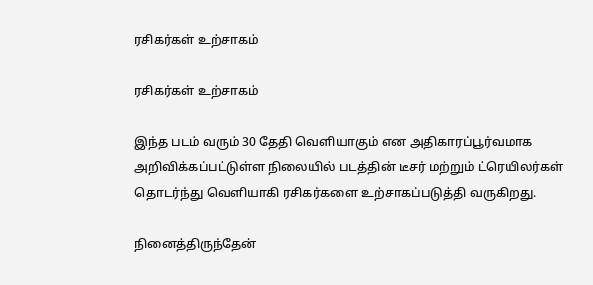ரசிகர்கள் உற்சாகம்

ரசிகர்கள் உற்சாகம்

இந்த படம் வரும் 30 தேதி வெளியாகும் என அதிகாரப்பூர்வமாக அறிவிக்கப்பட்டுள்ள நிலையில் படத்தின் டீசர் மற்றும் ட்ரெயிலர்கள் தொடர்ந்து வெளியாகி ரசிகர்களை உற்சாகப்படுத்தி வருகிறது.

நினைத்திருந்தேன்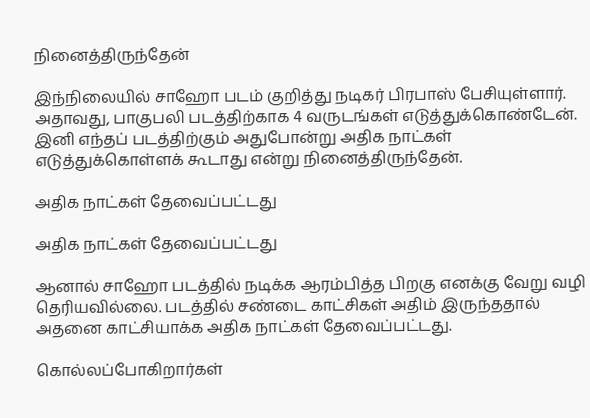நினைத்திருந்தேன்

இந்நிலையில் சாஹோ படம் குறித்து நடிகர் பிரபாஸ் பேசியுள்ளார். அதாவது, பாகுபலி படத்திற்காக 4 வருடங்கள் எடுத்துக்கொண்டேன். இனி எந்தப் படத்திற்கும் அதுபோன்று அதிக நாட்கள் எடுத்துக்கொள்ளக் கூடாது என்று நினைத்திருந்தேன்.

அதிக நாட்கள் தேவைப்பட்டது

அதிக நாட்கள் தேவைப்பட்டது

ஆனால் சாஹோ படத்தில் நடிக்க ஆரம்பித்த பிறகு எனக்கு வேறு வழி தெரியவில்லை. படத்தில் சண்டை காட்சிகள் அதிம் இருந்ததால் அதனை காட்சியாக்க அதிக நாட்கள் தேவைப்பட்டது.

கொல்லப்போகிறார்கள்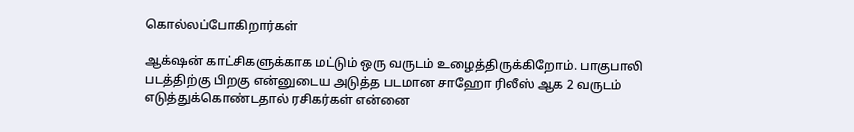கொல்லப்போகிறார்கள்

ஆக்‌ஷன் காட்சிகளுக்காக மட்டும் ஒரு வருடம் உழைத்திருக்கிறோம். பாகுபாலி படத்திற்கு பிறகு என்னுடைய அடுத்த படமான சாஹோ ரிலீஸ் ஆக 2 வருடம் எடுத்துக்கொண்டதால் ரசிகர்கள் என்னை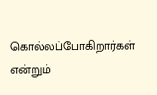கொல்லப்போகிறார்கள் என்றும்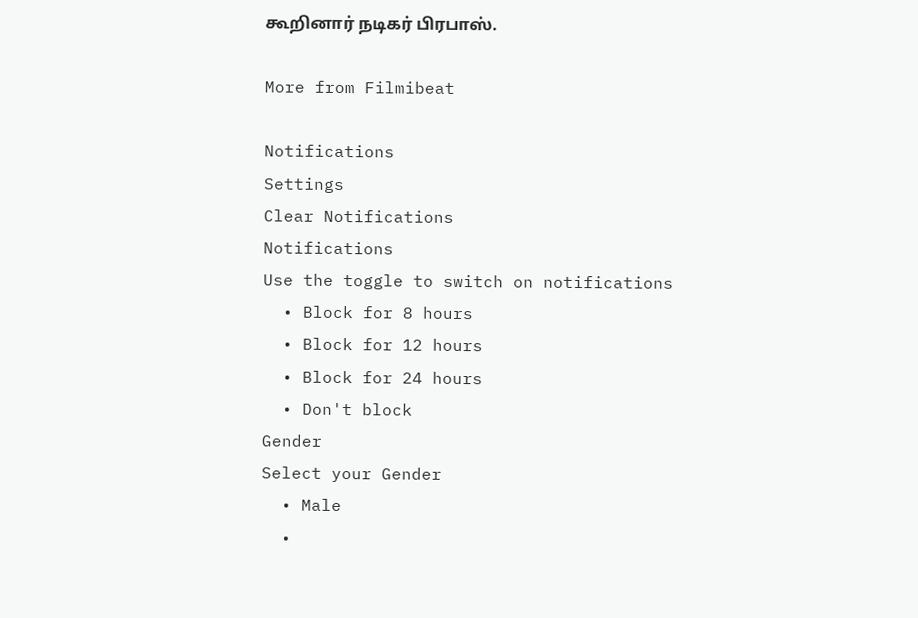கூறினார் நடிகர் பிரபாஸ்.

More from Filmibeat

Notifications
Settings
Clear Notifications
Notifications
Use the toggle to switch on notifications
  • Block for 8 hours
  • Block for 12 hours
  • Block for 24 hours
  • Don't block
Gender
Select your Gender
  • Male
  •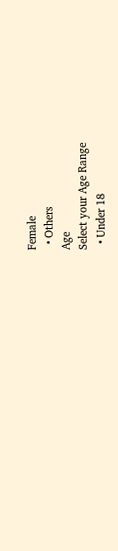Female
  • Others
Age
Select your Age Range
  • Under 18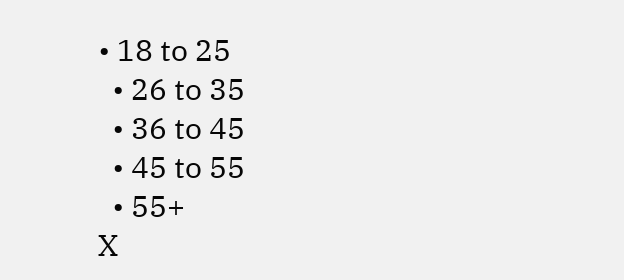• 18 to 25
  • 26 to 35
  • 36 to 45
  • 45 to 55
  • 55+
X